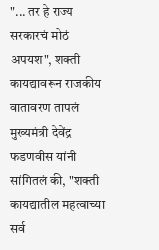"... तर हे राज्य सरकारचं मोठं अपयश", शक्ती कायद्यावरून राजकीय वातावरण तापलं
मुख्यमंत्री देवेंद्र फडणवीस यांनी सांगितलं की, "शक्ती कायद्यातील महत्वाच्या सर्व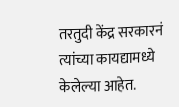तरतुदी केंद्र सरकारनं त्यांच्या कायद्यामध्ये केलेल्या आहेत.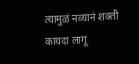त्यामुळं नव्यानं शक्ती कायदा लागू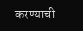करण्याची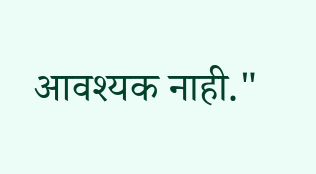आवश्यक नाही."